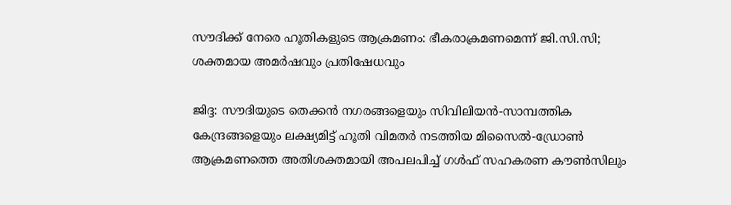സൗദിക്ക് നേരെ ഹൂതികളുടെ ആക്രമണം: ഭീകരാക്രമണമെന്ന് ജി.സി.സി; ശക്തമായ അമർഷവും പ്രതിഷേധവും

ജിദ്ദ: സൗദിയുടെ തെക്കൻ നഗരങ്ങളെയും സിവിലിയൻ-സാമ്പത്തിക കേന്ദ്രങ്ങളെയും ലക്ഷ്യമിട്ട് ഹൂതി വിമതർ നടത്തിയ മിസൈൽ-ഡ്രോൺ ആക്രമണത്തെ അതിശക്തമായി അപലപിച്ച് ഗൾഫ് സഹകരണ കൗൺസിലും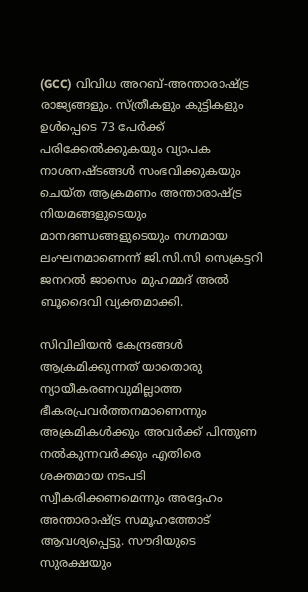(GCC) വിവിധ അറബ്-അന്താരാഷ്ട്ര രാജ്യങ്ങളും. സ്ത്രീകളും കുട്ടികളും ഉൾപ്പെടെ 73 പേർക്ക് പരിക്കേൽക്കുകയും വ്യാപക നാശനഷ്ടങ്ങൾ സംഭവിക്കുകയും ചെയ്ത ആക്രമണം അന്താരാഷ്ട്ര നിയമങ്ങളുടെയും മാനദണ്ഡങ്ങളുടെയും നഗ്നമായ ലംഘനമാണെന്ന് ജി.സി.സി സെക്രട്ടറി ജനറൽ ജാസെം മുഹമ്മദ് അൽ ബൂദൈവി വ്യക്തമാക്കി.

സിവിലിയൻ കേന്ദ്രങ്ങൾ ആക്രമിക്കുന്നത് യാതൊരു ന്യായീകരണവുമില്ലാത്ത ഭീകരപ്രവർത്തനമാണെന്നും അക്രമികൾക്കും അവർക്ക് പിന്തുണ നൽകുന്നവർക്കും എതിരെ ശക്തമായ നടപടി സ്വീകരിക്കണമെന്നും അദ്ദേഹം അന്താരാഷ്ട്ര സമൂഹത്തോട് ആവശ്യപ്പെട്ടു. സൗദിയുടെ സുരക്ഷയും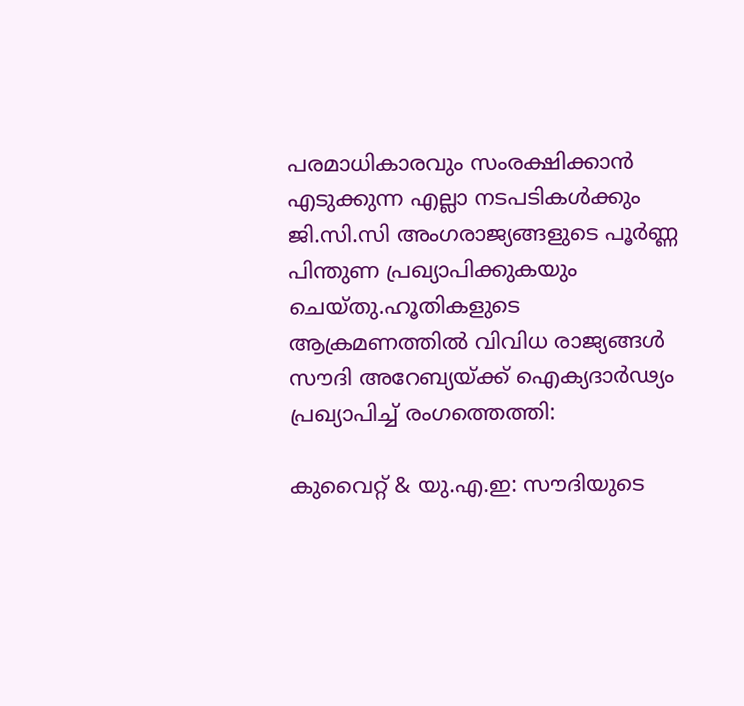പരമാധികാരവും സംരക്ഷിക്കാൻ എടുക്കുന്ന എല്ലാ നടപടികൾക്കും ജി.സി.സി അംഗരാജ്യങ്ങളുടെ പൂർണ്ണ പിന്തുണ പ്രഖ്യാപിക്കുകയും ചെയ്തു.ഹൂതികളുടെ ആക്രമണത്തിൽ വിവിധ രാജ്യങ്ങൾ സൗദി അറേബ്യയ്ക്ക് ഐക്യദാർഢ്യം പ്രഖ്യാപിച്ച് രംഗത്തെത്തി:

കുവൈറ്റ് & യു.എ.ഇ: സൗദിയുടെ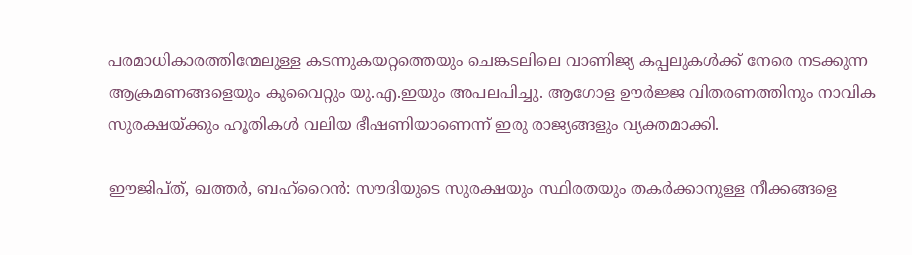പരമാധികാരത്തിന്മേലുള്ള കടന്നുകയറ്റത്തെയും ചെങ്കടലിലെ വാണിജ്യ കപ്പലുകൾക്ക് നേരെ നടക്കുന്ന ആക്രമണങ്ങളെയും കുവൈറ്റും യു.എ.ഇയും അപലപിച്ചു. ആഗോള ഊർജ്ജ വിതരണത്തിനും നാവിക സുരക്ഷയ്ക്കും ഹൂതികൾ വലിയ ഭീഷണിയാണെന്ന് ഇരു രാജ്യങ്ങളും വ്യക്തമാക്കി.

ഈജിപ്ത്, ഖത്തർ, ബഹ്‌റൈൻ: സൗദിയുടെ സുരക്ഷയും സ്ഥിരതയും തകർക്കാനുള്ള നീക്കങ്ങളെ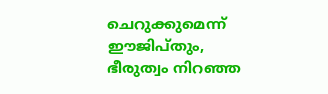ചെറുക്കുമെന്ന് ഈജിപ്തും, ഭീരുത്വം നിറഞ്ഞ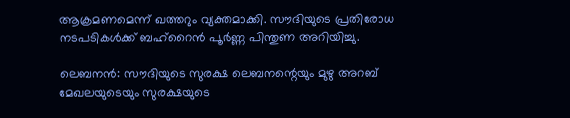ആക്രമണമെന്ന് ഖത്തറും വ്യക്തമാക്കി. സൗദിയുടെ പ്രതിരോധ നടപടികൾക്ക് ബഹ്‌റൈൻ പൂർണ്ണ പിന്തുണ അറിയിച്ചു.

ലെബനൻ: സൗദിയുടെ സുരക്ഷ ലെബനന്റെയും മുഴു അറബ് മേഖലയുടെയും സുരക്ഷയുടെ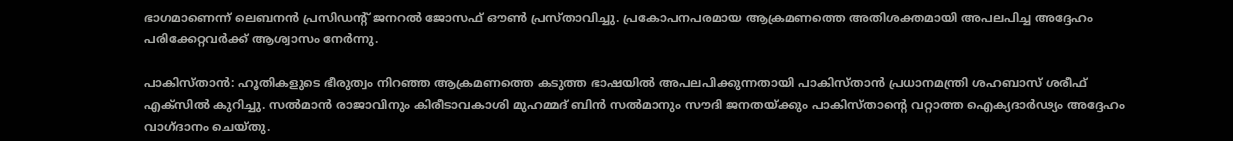ഭാഗമാണെന്ന് ലെബനൻ പ്രസിഡന്റ് ജനറൽ ജോസഫ് ഔൺ പ്രസ്താവിച്ചു. പ്രകോപനപരമായ ആക്രമണത്തെ അതിശക്തമായി അപലപിച്ച അദ്ദേഹം പരിക്കേറ്റവർക്ക് ആശ്വാസം നേർന്നു.

പാകിസ്താൻ: ഹൂതികളുടെ ഭീരുത്വം നിറഞ്ഞ ആക്രമണത്തെ കടുത്ത ഭാഷയിൽ അപലപിക്കുന്നതായി പാകിസ്താൻ പ്രധാനമന്ത്രി ശഹബാസ് ശരീഫ് എക്സിൽ കുറിച്ചു. സൽമാൻ രാജാവിനും കിരീടാവകാശി മുഹമ്മദ് ബിൻ സൽമാനും സൗദി ജനതയ്ക്കും പാകിസ്താന്റെ വറ്റാത്ത ഐക്യദാർഢ്യം അദ്ദേഹം വാഗ്ദാനം ചെയ്തു.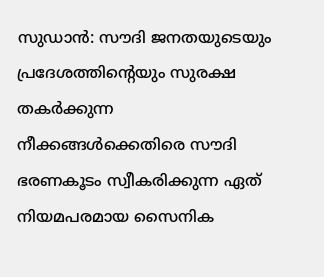സുഡാൻ: സൗദി ജനതയുടെയും പ്രദേശത്തിന്റെയും സുരക്ഷ തകർക്കുന്ന നീക്കങ്ങൾക്കെതിരെ സൗദി ഭരണകൂടം സ്വീകരിക്കുന്ന ഏത് നിയമപരമായ സൈനിക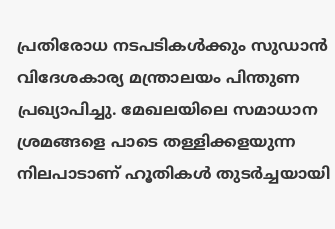പ്രതിരോധ നടപടികൾക്കും സുഡാൻ വിദേശകാര്യ മന്ത്രാലയം പിന്തുണ പ്രഖ്യാപിച്ചു. മേഖലയിലെ സമാധാന ശ്രമങ്ങളെ പാടെ തള്ളിക്കളയുന്ന നിലപാടാണ് ഹൂതികൾ തുടർച്ചയായി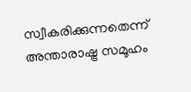സ്വീകരിക്കുന്നതെന്ന് അന്താരാഷ്ട്ര സമൂഹം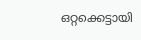ഒറ്റക്കെട്ടായി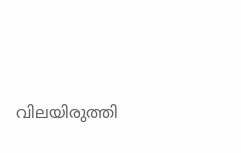വിലയിരുത്തി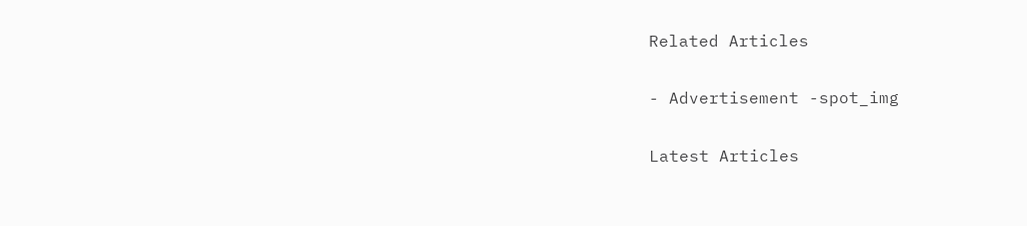Related Articles

- Advertisement -spot_img

Latest Articles